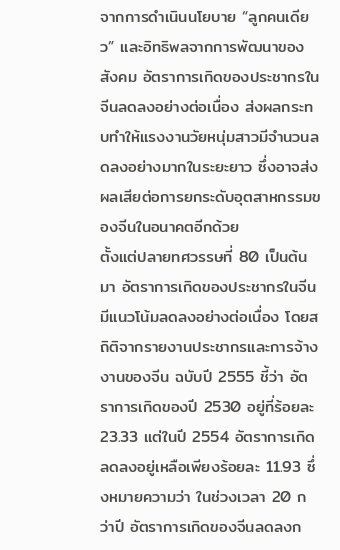จากการดำเนินนโยบาย “ลูกคนเดียว” และอิทธิพลจากการพัฒนาของสังคม อัตราการเกิดของประชากรในจีนลดลงอย่างต่อเนื่อง ส่งผลกระทบทำให้แรงงานวัยหนุ่มสาวมีจำนวนลดลงอย่างมากในระยะยาว ซึ่งอาจส่งผลเสียต่อการยกระดับอุตสาหกรรมของจีนในอนาคตอีกด้วย
ตั้งแต่ปลายทศวรรษที่ 80 เป็นต้นมา อัตราการเกิดของประชากรในจีนมีแนวโน้มลดลงอย่างต่อเนื่อง โดยสถิติจากรายงานประชากรและการจ้างงานของจีน ฉบับปี 2555 ชี้ว่า อัตราการเกิดของปี 2530 อยู่ที่ร้อยละ 23.33 แต่ในปี 2554 อัตราการเกิดลดลงอยู่เหลือเพียงร้อยละ 11.93 ซึ่งหมายความว่า ในช่วงเวลา 20 กว่าปี อัตราการเกิดของจีนลดลงก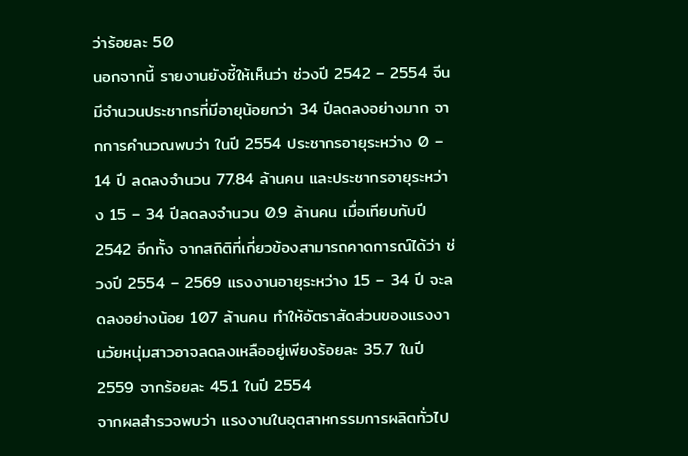ว่าร้อยละ 50
นอกจากนี้ รายงานยังชี้ให้เห็นว่า ช่วงปี 2542 – 2554 จีนมีจำนวนประชากรที่มีอายุน้อยกว่า 34 ปีลดลงอย่างมาก จากการคำนวณพบว่า ในปี 2554 ประชากรอายุระหว่าง 0 – 14 ปี ลดลงจำนวน 77.84 ล้านคน และประชากรอายุระหว่าง 15 – 34 ปีลดลงจำนวน 0.9 ล้านคน เมื่อเทียบกับปี 2542 อีกทั้ง จากสถิติที่เกี่ยวข้องสามารถคาดการณ์ได้ว่า ช่วงปี 2554 – 2569 แรงงานอายุระหว่าง 15 – 34 ปี จะลดลงอย่างน้อย 107 ล้านคน ทำให้อัตราสัดส่วนของแรงงานวัยหนุ่มสาวอาจลดลงเหลืออยู่เพียงร้อยละ 35.7 ในปี 2559 จากร้อยละ 45.1 ในปี 2554
จากผลสำรวจพบว่า แรงงานในอุตสาหกรรมการผลิตทั่วไป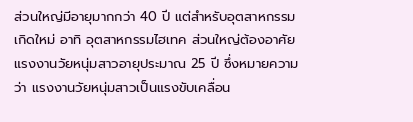ส่วนใหญ่มีอายุมากกว่า 40 ปี แต่สำหรับอุตสาหกรรมเกิดใหม่ อาทิ อุตสาหกรรมไฮเทค ส่วนใหญ่ต้องอาศัยแรงงานวัยหนุ่มสาวอายุประมาณ 25 ปี ซึ่งหมายความว่า แรงงานวัยหนุ่มสาวเป็นแรงขับเคลื่อน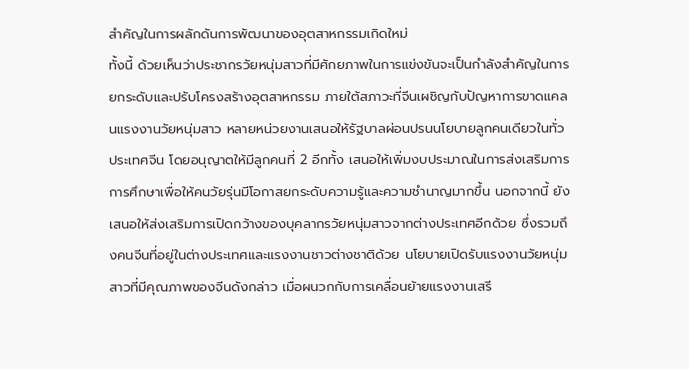สำคัญในการผลักดันการพัฒนาของอุตสาหกรรมเกิดใหม่
ทั้งนี้ ด้วยเห็นว่าประชากรวัยหนุ่มสาวที่มีศักยภาพในการแข่งขันจะเป็นกำลังสำคัญในการยกระดับและปรับโครงสร้างอุตสาหกรรม ภายใต้สภาวะที่จีนเผชิญกับปัญหาการขาดแคลนแรงงานวัยหนุ่มสาว หลายหน่วยงานเสนอให้รัฐบาลผ่อนปรนนโยบายลูกคนเดียวในทั่วประเทศจีน โดยอนุญาตให้มีลูกคนที่ 2 อีกทั้ง เสนอให้เพิ่มงบประมาณในการส่งเสริมการการศึกษาเพื่อให้คนวัยรุ่นมีโอกาสยกระดับความรู้และความชำนาญมากขึ้น นอกจากนี้ ยังเสนอให้ส่งเสริมการเปิดกว้างของบุคลากรวัยหนุ่มสาวจากต่างประเทศอีกด้วย ซึ่งรวมถึงคนจีนที่อยู่ในต่างประเทศและแรงงานชาวต่างชาติด้วย นโยบายเปิดรับแรงงานวัยหนุ่มสาวที่มีคุณภาพของจีนดังกล่าว เมื่อผนวกกับการเคลื่อนย้ายแรงงานเสรี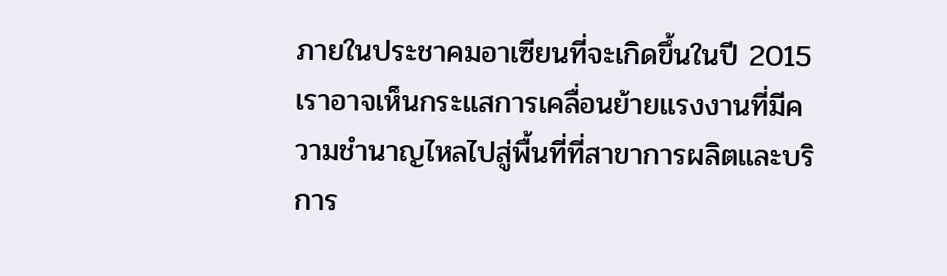ภายในประชาคมอาเซียนที่จะเกิดขึ้นในปี 2015 เราอาจเห็นกระแสการเคลื่อนย้ายแรงงานที่มีความชำนาญไหลไปสู่พื้นที่ที่สาขาการผลิตและบริการ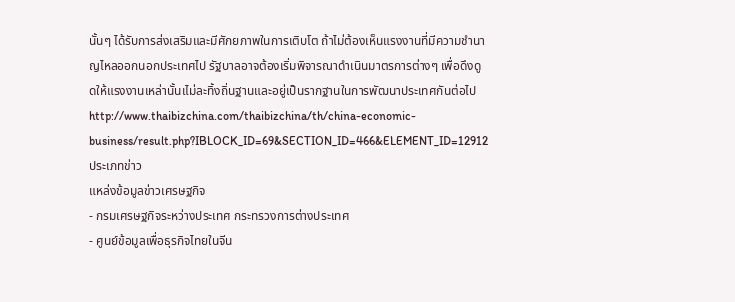นั้นๆ ได้รับการส่งเสริมและมีศักยภาพในการเติบโต ถ้าไม่ต้องเห็นแรงงานที่มีความชำนาญไหลออกนอกประเทศไป รัฐบาลอาจต้องเริ่มพิจารณาดำเนินมาตรการต่างๆ เพื่อดึงดูดให้แรงงานเหล่านั้นเไม่ละทิ้งถิ่นฐานและอยู่เป็นรากฐานในการพัฒนาประเทศกันต่อไป
http://www.thaibizchina.com/thaibizchina/th/china-economic-business/result.php?IBLOCK_ID=69&SECTION_ID=466&ELEMENT_ID=12912
ประเภทข่าว
แหล่งข้อมูลข่าวเศรษฐกิจ
- กรมเศรษฐกิจระหว่างประเทศ กระทรวงการต่างประเทศ
- ศูนย์ข้อมูลเพื่อธุรกิจไทยในจีน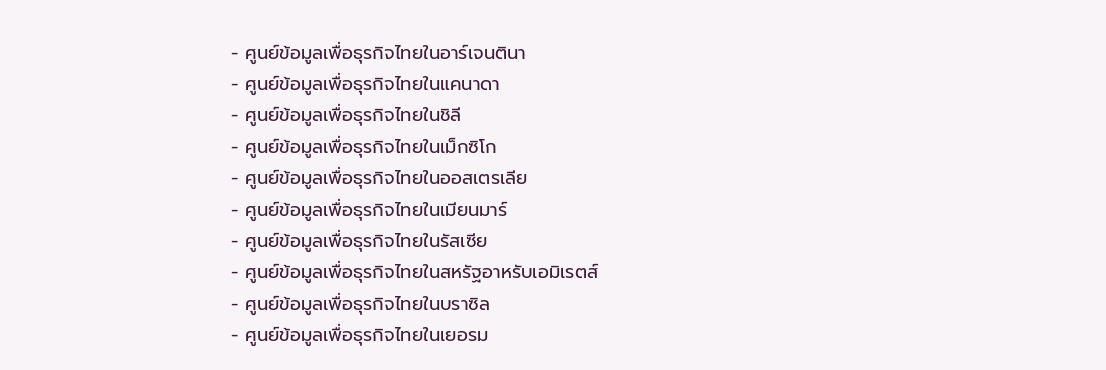- ศูนย์ข้อมูลเพื่อธุรกิจไทยในอาร์เจนตินา
- ศูนย์ข้อมูลเพื่อธุรกิจไทยในแคนาดา
- ศูนย์ข้อมูลเพื่อธุรกิจไทยในชิลี
- ศูนย์ข้อมูลเพื่อธุรกิจไทยในเม็กซิโก
- ศูนย์ข้อมูลเพื่อธุรกิจไทยในออสเตรเลีย
- ศูนย์ข้อมูลเพื่อธุรกิจไทยในเมียนมาร์
- ศูนย์ข้อมูลเพื่อธุรกิจไทยในรัสเซีย
- ศูนย์ข้อมูลเพื่อธุรกิจไทยในสหรัฐอาหรับเอมิเรตส์
- ศูนย์ข้อมูลเพื่อธุรกิจไทยในบราซิล
- ศูนย์ข้อมูลเพื่อธุรกิจไทยในเยอรม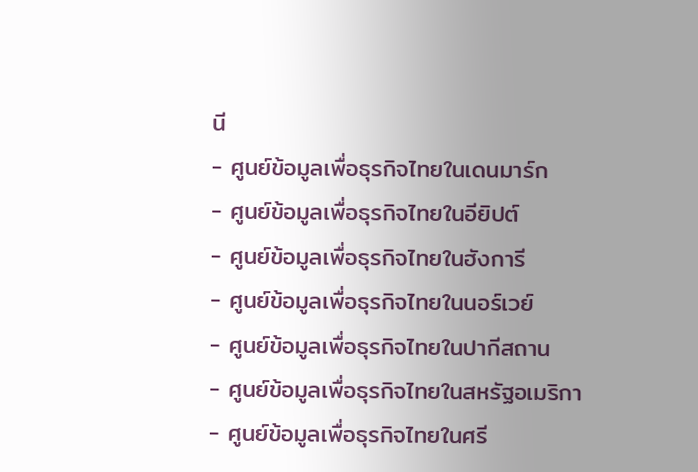นี
- ศูนย์ข้อมูลเพื่อธุรกิจไทยในเดนมาร์ก
- ศูนย์ข้อมูลเพื่อธุรกิจไทยในอียิปต์
- ศูนย์ข้อมูลเพื่อธุรกิจไทยในฮังการี
- ศูนย์ข้อมูลเพื่อธุรกิจไทยในนอร์เวย์
- ศูนย์ข้อมูลเพื่อธุรกิจไทยในปากีสถาน
- ศูนย์ข้อมูลเพื่อธุรกิจไทยในสหรัฐอเมริกา
- ศูนย์ข้อมูลเพื่อธุรกิจไทยในศรี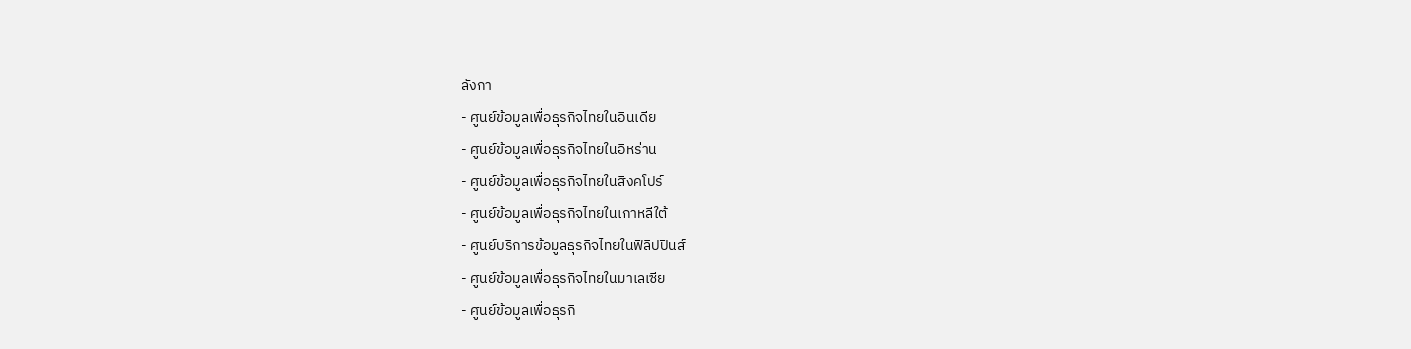ลังกา
- ศูนย์ข้อมูลเพื่อธุรกิจไทยในอินเดีย
- ศูนย์ข้อมูลเพื่อธุรกิจไทยในอิหร่าน
- ศูนย์ข้อมูลเพื่อธุรกิจไทยในสิงคโปร์
- ศูนย์ข้อมูลเพื่อธุรกิจไทยในเกาหลีใต้
- ศูนย์บริการข้อมูลธุรกิจไทยในฟิลิปปินส์
- ศูนย์ข้อมูลเพื่อธุรกิจไทยในมาเลเซีย
- ศูนย์ข้อมูลเพื่อธุรกิ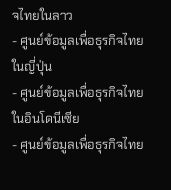จไทยในลาว
- ศูนย์ข้อมูลเพื่อธุรกิจไทยในญี่ปุ่น
- ศูนย์ข้อมูลเพื่อธุรกิจไทยในอินโดนีเซีย
- ศูนย์ข้อมูลเพื่อธุรกิจไทย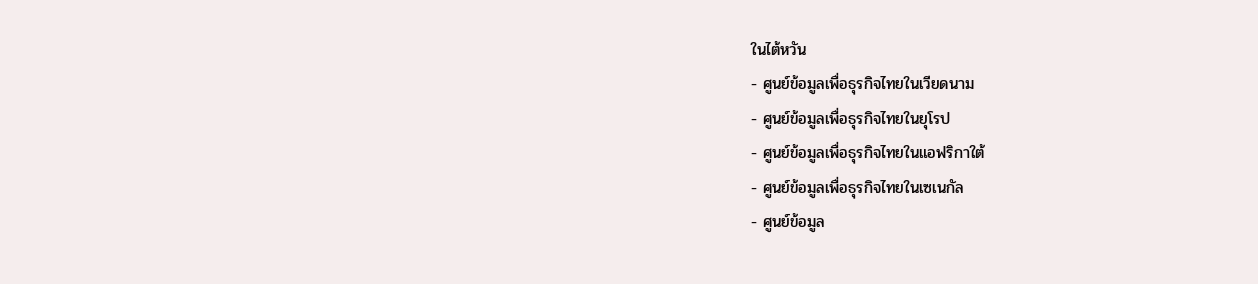ในไต้หวัน
- ศูนย์ข้อมูลเพื่อธุรกิจไทยในเวียดนาม
- ศูนย์ข้อมูลเพื่อธุรกิจไทยในยุโรป
- ศูนย์ข้อมูลเพื่อธุรกิจไทยในแอฟริกาใต้
- ศูนย์ข้อมูลเพื่อธุรกิจไทยในเซเนกัล
- ศูนย์ข้อมูล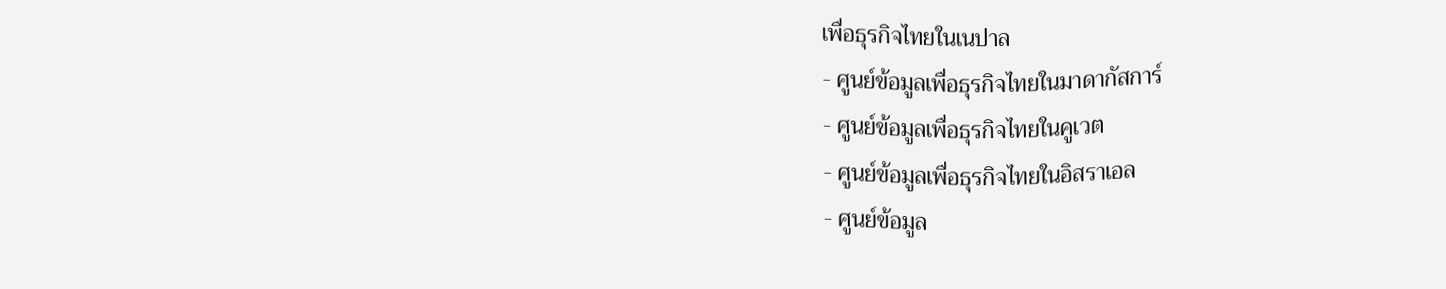เพื่อธุรกิจไทยในเนปาล
- ศูนย์ข้อมูลเพื่อธุรกิจไทยในมาดากัสการ์
- ศูนย์ข้อมูลเพื่อธุรกิจไทยในคูเวต
- ศูนย์ข้อมูลเพื่อธุรกิจไทยในอิสราเอล
- ศูนย์ข้อมูล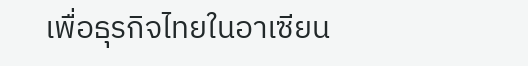เพื่อธุรกิจไทยในอาเซียน